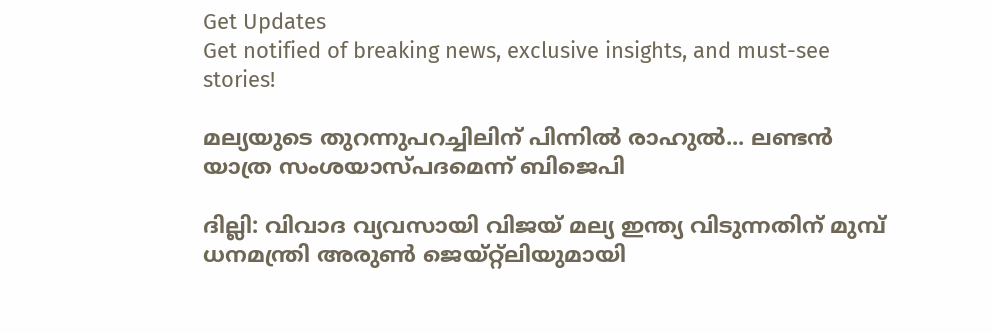Get Updates
Get notified of breaking news, exclusive insights, and must-see stories!

മല്യയുടെ തുറന്നുപറച്ചിലിന് പിന്നില്‍ രാഹുല്‍... ലണ്ടന്‍ യാത്ര സംശയാസ്പദമെന്ന് ബിജെപി

ദില്ലി: വിവാദ വ്യവസായി വിജയ് മല്യ ഇന്ത്യ വിടുന്നതിന് മുമ്പ് ധനമന്ത്രി അരുണ്‍ ജെയ്റ്റ്‌ലിയുമായി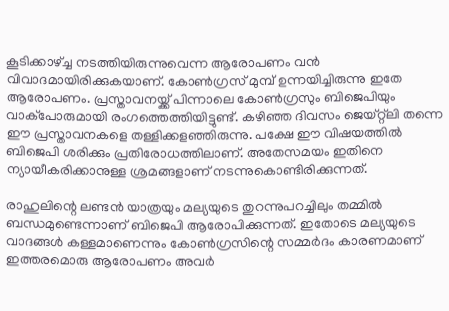കൂടിക്കാഴ്ച്ച നടത്തിയിരുന്നുവെന്ന ആരോപണം വന്‍ വിവാദമായിരിക്കുകയാണ്. കോണ്‍ഗ്രസ് മുമ്പ് ഉന്നയിച്ചിരുന്നു ഇതേ ആരോപണം. പ്രസ്താവനയ്ക്ക് പിന്നാലെ കോണ്‍ഗ്രസും ബിജെപിയും വാക്‌പോരുമായി രംഗത്തെത്തിയിട്ടുണ്ട്. കഴിഞ്ഞ ദിവസം ജെയ്റ്റ്‌ലി തന്നെ ഈ പ്രസ്താവനകളെ തള്ളിക്കളഞ്ഞിരുന്നു. പക്ഷേ ഈ വിഷയത്തില്‍ ബിജെപി ശരിക്കും പ്രതിരോധത്തിലാണ്. അതേസമയം ഇതിനെ ന്യായീകരിക്കാനുള്ള ശ്രമങ്ങളാണ് നടന്നുകൊണ്ടിരിക്കുന്നത്.

രാഹുലിന്റെ ലണ്ടന്‍ യാത്രയും മല്യയുടെ തുറന്നുപറച്ചിലും തമ്മില്‍ ബന്ധമുണ്ടെന്നാണ് ബിജെപി ആരോപിക്കുന്നത്. ഇതോടെ മല്യയുടെ വാദങ്ങള്‍ കള്ളമാണെന്നും കോണ്‍ഗ്രസിന്റെ സമ്മര്‍ദം കാരണമാണ് ഇത്തരമൊരു ആരോപണം അവര്‍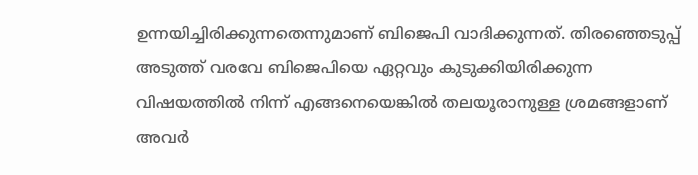ഉന്നയിച്ചിരിക്കുന്നതെന്നുമാണ് ബിജെപി വാദിക്കുന്നത്. തിരഞ്ഞെടുപ്പ് അടുത്ത് വരവേ ബിജെപിയെ ഏറ്റവും കുടുക്കിയിരിക്കുന്ന വിഷയത്തില്‍ നിന്ന് എങ്ങനെയെങ്കില്‍ തലയൂരാനുള്ള ശ്രമങ്ങളാണ് അവര്‍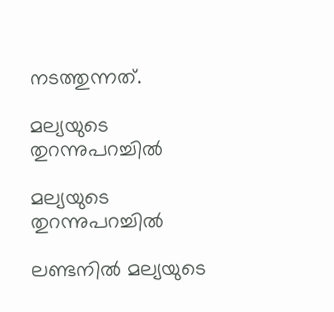നടത്തുന്നത്.

മല്യയുടെ തുറന്നുപറച്ചില്‍

മല്യയുടെ തുറന്നുപറച്ചില്‍

ലണ്ടനില്‍ മല്യയുടെ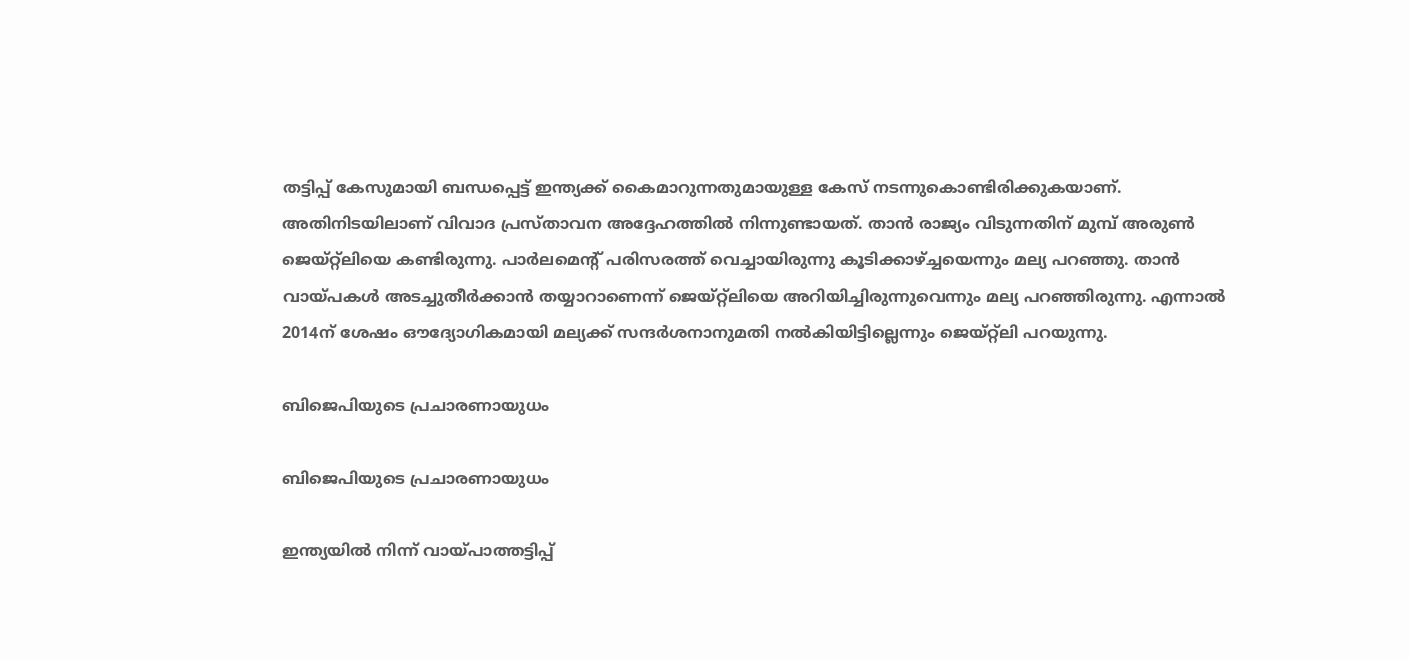തട്ടിപ്പ് കേസുമായി ബന്ധപ്പെട്ട് ഇന്ത്യക്ക് കൈമാറുന്നതുമായുള്ള കേസ് നടന്നുകൊണ്ടിരിക്കുകയാണ്. അതിനിടയിലാണ് വിവാദ പ്രസ്താവന അദ്ദേഹത്തില്‍ നിന്നുണ്ടായത്. താന്‍ രാജ്യം വിടുന്നതിന് മുമ്പ് അരുണ്‍ ജെയ്റ്റ്‌ലിയെ കണ്ടിരുന്നു. പാര്‍ലമെന്റ് പരിസരത്ത് വെച്ചായിരുന്നു കൂടിക്കാഴ്ച്ചയെന്നും മല്യ പറഞ്ഞു. താന്‍ വായ്പകള്‍ അടച്ചുതീര്‍ക്കാന്‍ തയ്യാറാണെന്ന് ജെയ്റ്റ്‌ലിയെ അറിയിച്ചിരുന്നുവെന്നും മല്യ പറഞ്ഞിരുന്നു. എന്നാല്‍ 2014ന് ശേഷം ഔദ്യോഗികമായി മല്യക്ക് സന്ദര്‍ശനാനുമതി നല്‍കിയിട്ടില്ലെന്നും ജെയ്റ്റ്‌ലി പറയുന്നു.

ബിജെപിയുടെ പ്രചാരണായുധം

ബിജെപിയുടെ പ്രചാരണായുധം

ഇന്ത്യയില്‍ നിന്ന് വായ്പാത്തട്ടിപ്പ്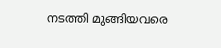നടത്തി മുങ്ങിയവരെ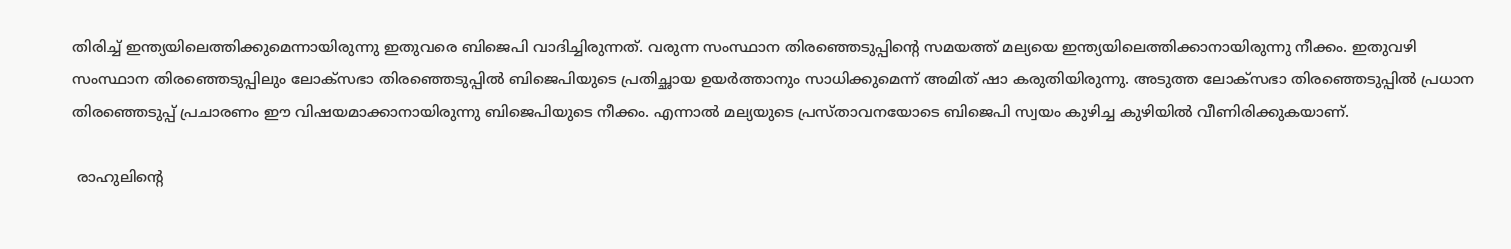തിരിച്ച് ഇന്ത്യയിലെത്തിക്കുമെന്നായിരുന്നു ഇതുവരെ ബിജെപി വാദിച്ചിരുന്നത്. വരുന്ന സംസ്ഥാന തിരഞ്ഞെടുപ്പിന്റെ സമയത്ത് മല്യയെ ഇന്ത്യയിലെത്തിക്കാനായിരുന്നു നീക്കം. ഇതുവഴി സംസ്ഥാന തിരഞ്ഞെടുപ്പിലും ലോക്‌സഭാ തിരഞ്ഞെടുപ്പില്‍ ബിജെപിയുടെ പ്രതിച്ഛായ ഉയര്‍ത്താനും സാധിക്കുമെന്ന് അമിത് ഷാ കരുതിയിരുന്നു. അടുത്ത ലോക്‌സഭാ തിരഞ്ഞെടുപ്പില്‍ പ്രധാന തിരഞ്ഞെടുപ്പ് പ്രചാരണം ഈ വിഷയമാക്കാനായിരുന്നു ബിജെപിയുടെ നീക്കം. എന്നാല്‍ മല്യയുടെ പ്രസ്താവനയോടെ ബിജെപി സ്വയം കുഴിച്ച കുഴിയില്‍ വീണിരിക്കുകയാണ്.

 രാഹുലിന്റെ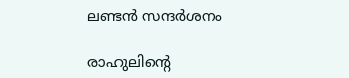ലണ്ടന്‍ സന്ദര്‍ശനം

രാഹുലിന്റെ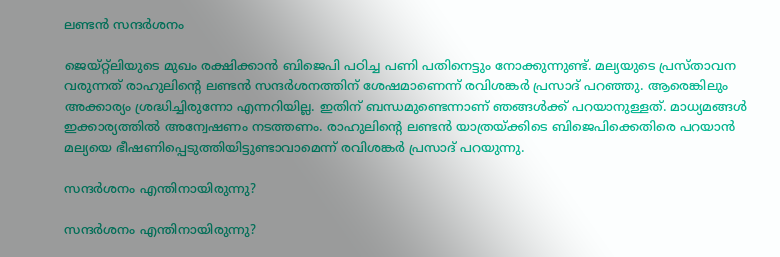ലണ്ടന്‍ സന്ദര്‍ശനം

ജെയ്റ്റ്‌ലിയുടെ മുഖം രക്ഷിക്കാന്‍ ബിജെപി പഠിച്ച പണി പതിനെട്ടും നോക്കുന്നുണ്ട്. മല്യയുടെ പ്രസ്താവന വരുന്നത് രാഹുലിന്റെ ലണ്ടന്‍ സന്ദര്‍ശനത്തിന് ശേഷമാണെന്ന് രവിശങ്കര്‍ പ്രസാദ് പറഞ്ഞു. ആരെങ്കിലും അക്കാര്യം ശ്രദ്ധിച്ചിരുന്നോ എന്നറിയില്ല. ഇതിന് ബന്ധമുണ്ടെന്നാണ് ഞങ്ങള്‍ക്ക് പറയാനുള്ളത്. മാധ്യമങ്ങള്‍ ഇക്കാര്യത്തില്‍ അന്വേഷണം നടത്തണം. രാഹുലിന്റെ ലണ്ടന്‍ യാത്രയ്ക്കിടെ ബിജെപിക്കെതിരെ പറയാന്‍ മല്യയെ ഭീഷണിപ്പെടുത്തിയിട്ടുണ്ടാവാമെന്ന് രവിശങ്കര്‍ പ്രസാദ് പറയുന്നു.

സന്ദര്‍ശനം എന്തിനായിരുന്നു?

സന്ദര്‍ശനം എന്തിനായിരുന്നു?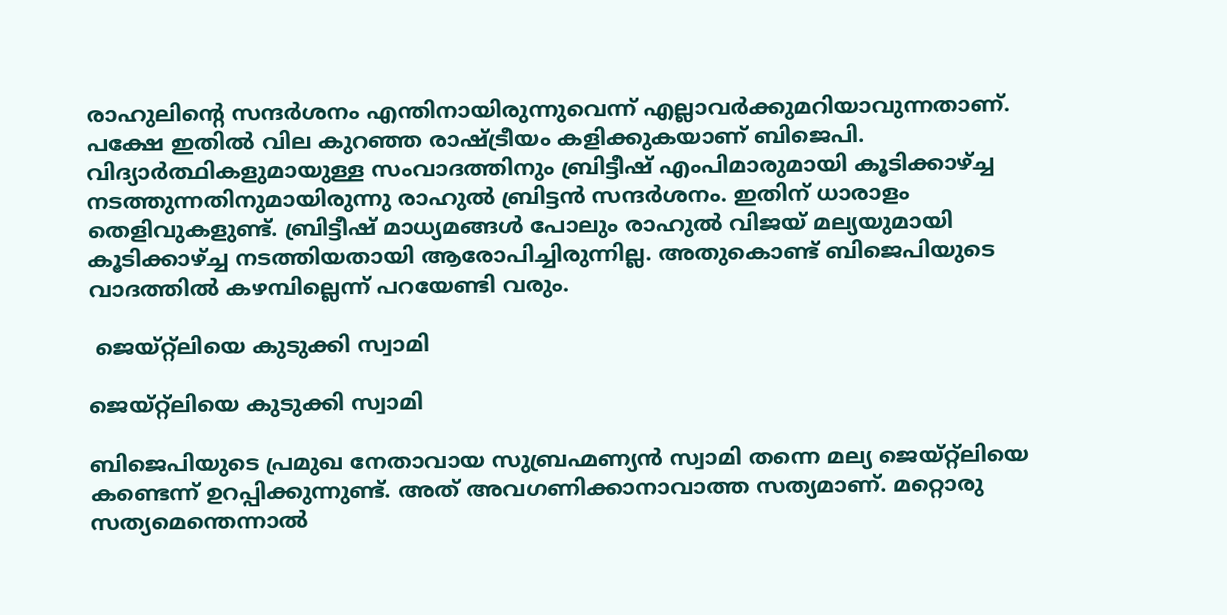രാഹുലിന്റെ സന്ദര്‍ശനം എന്തിനായിരുന്നുവെന്ന് എല്ലാവര്‍ക്കുമറിയാവുന്നതാണ്. പക്ഷേ ഇതില്‍ വില കുറഞ്ഞ രാഷ്ട്രീയം കളിക്കുകയാണ് ബിജെപി. വിദ്യാര്‍ത്ഥികളുമായുള്ള സംവാദത്തിനും ബ്രിട്ടീഷ് എംപിമാരുമായി കൂടിക്കാഴ്ച്ച നടത്തുന്നതിനുമായിരുന്നു രാഹുല്‍ ബ്രിട്ടന്‍ സന്ദര്‍ശനം. ഇതിന് ധാരാളം തെളിവുകളുണ്ട്. ബ്രിട്ടീഷ് മാധ്യമങ്ങള്‍ പോലും രാഹുല്‍ വിജയ് മല്യയുമായി കൂടിക്കാഴ്ച്ച നടത്തിയതായി ആരോപിച്ചിരുന്നില്ല. അതുകൊണ്ട് ബിജെപിയുടെ വാദത്തില്‍ കഴമ്പില്ലെന്ന് പറയേണ്ടി വരും.

 ജെയ്റ്റ്‌ലിയെ കുടുക്കി സ്വാമി

ജെയ്റ്റ്‌ലിയെ കുടുക്കി സ്വാമി

ബിജെപിയുടെ പ്രമുഖ നേതാവായ സുബ്രഹ്മണ്യന്‍ സ്വാമി തന്നെ മല്യ ജെയ്റ്റ്‌ലിയെ കണ്ടെന്ന് ഉറപ്പിക്കുന്നുണ്ട്. അത് അവഗണിക്കാനാവാത്ത സത്യമാണ്. മറ്റൊരു സത്യമെന്തെന്നാല്‍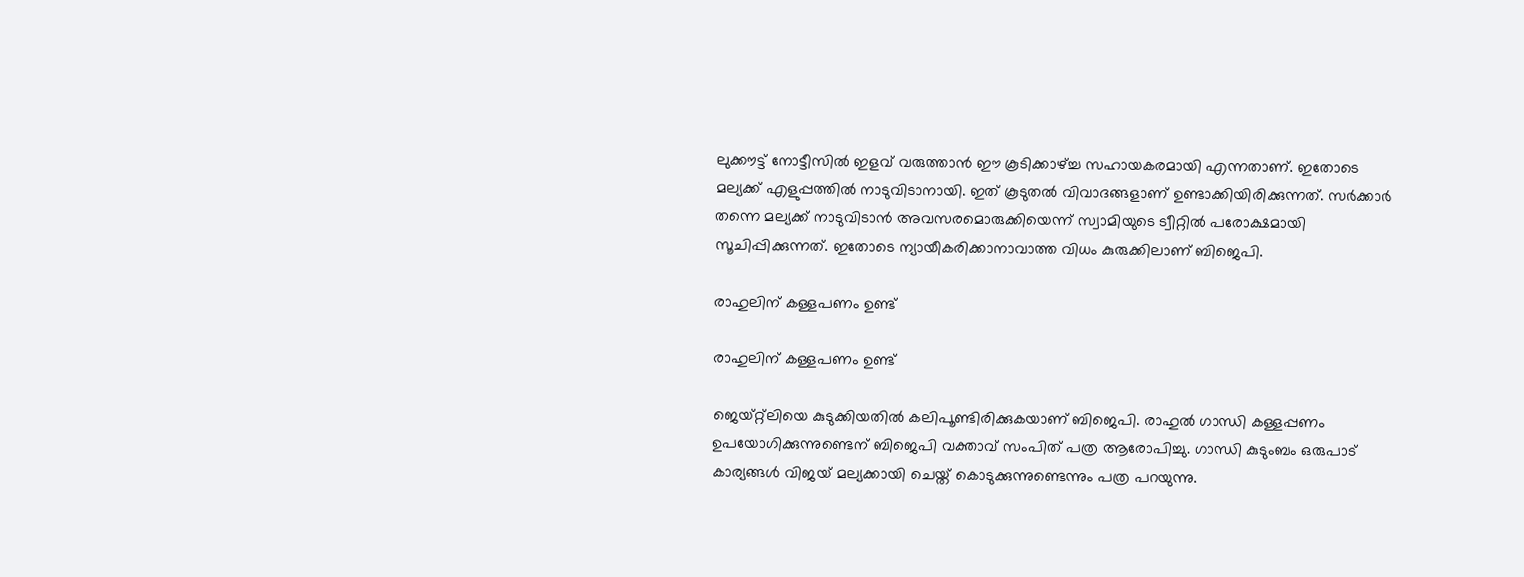ലുക്കൗട്ട് നോട്ടീസില്‍ ഇളവ് വരുത്താന്‍ ഈ കൂടിക്കാഴ്ച്ച സഹായകരമായി എന്നതാണ്. ഇതോടെ മല്യക്ക് എളുപ്പത്തില്‍ നാടുവിടാനായി. ഇത് കൂടുതല്‍ വിവാദങ്ങളാണ് ഉണ്ടാക്കിയിരിക്കുന്നത്. സര്‍ക്കാര്‍ തന്നെ മല്യക്ക് നാടുവിടാന്‍ അവസരമൊരുക്കിയെന്ന് സ്വാമിയുടെ ട്വീറ്റില്‍ പരോക്ഷമായി സൂചിപ്പിക്കുന്നത്. ഇതോടെ ന്യായീകരിക്കാനാവാത്ത വിധം കുരുക്കിലാണ് ബിജെപി.

രാഹുലിന് കള്ളപണം ഉണ്ട്

രാഹുലിന് കള്ളപണം ഉണ്ട്

ജെയ്റ്റ്‌ലിയെ കുടുക്കിയതില്‍ കലിപൂണ്ടിരിക്കുകയാണ് ബിജെപി. രാഹുല്‍ ഗാന്ധി കള്ളപ്പണം ഉപയോഗിക്കുന്നുണ്ടെന് ബിജെപി വക്താവ് സംപിത് പത്ര ആരോപിച്ചു. ഗാന്ധി കുടുംബം ഒരുപാട് കാര്യങ്ങള്‍ വിജയ് മല്യക്കായി ചെയ്ത് കൊടുക്കുന്നുണ്ടെന്നും പത്ര പറയുന്നു.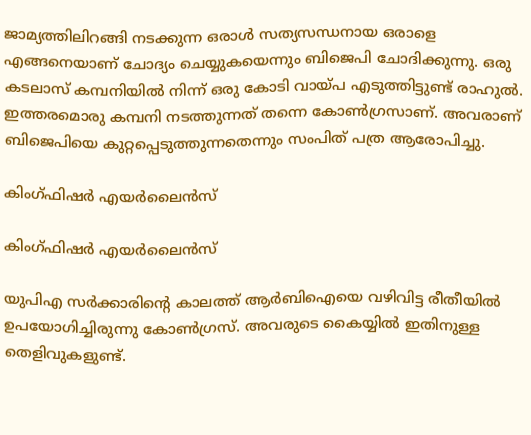ജാമ്യത്തിലിറങ്ങി നടക്കുന്ന ഒരാള്‍ സത്യസന്ധനായ ഒരാളെ എങ്ങനെയാണ് ചോദ്യം ചെയ്യുകയെന്നും ബിജെപി ചോദിക്കുന്നു. ഒരു കടലാസ് കമ്പനിയില്‍ നിന്ന് ഒരു കോടി വായ്പ എടുത്തിട്ടുണ്ട് രാഹുല്‍. ഇത്തരമൊരു കമ്പനി നടത്തുന്നത് തന്നെ കോണ്‍ഗ്രസാണ്. അവരാണ് ബിജെപിയെ കുറ്റപ്പെടുത്തുന്നതെന്നും സംപിത് പത്ര ആരോപിച്ചു.

കിംഗ്ഫിഷര്‍ എയര്‍ലൈന്‍സ്

കിംഗ്ഫിഷര്‍ എയര്‍ലൈന്‍സ്

യുപിഎ സര്‍ക്കാരിന്റെ കാലത്ത് ആര്‍ബിഐയെ വഴിവിട്ട രീതീയില്‍ ഉപയോഗിച്ചിരുന്നു കോണ്‍ഗ്രസ്. അവരുടെ കൈയ്യില്‍ ഇതിനുള്ള തെളിവുകളുണ്ട്.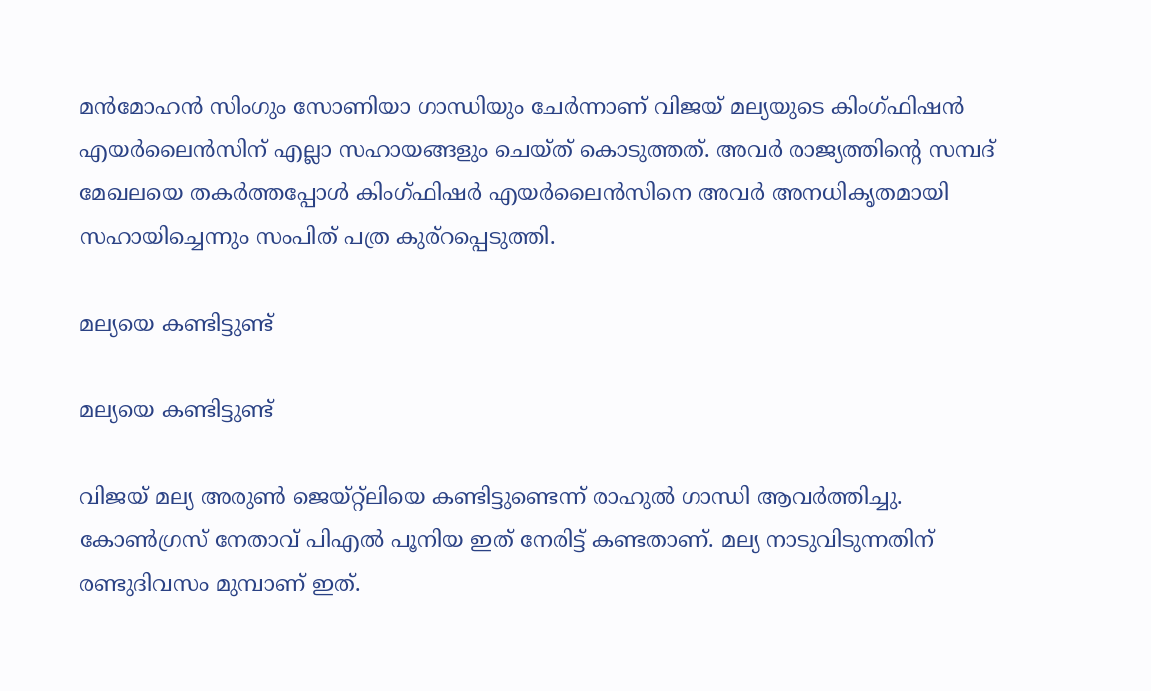മന്‍മോഹന്‍ സിംഗും സോണിയാ ഗാന്ധിയും ചേര്‍ന്നാണ് വിജയ് മല്യയുടെ കിംഗ്ഫിഷന്‍ എയര്‍ലൈന്‍സിന് എല്ലാ സഹായങ്ങളും ചെയ്ത് കൊടുത്തത്. അവര്‍ രാജ്യത്തിന്റെ സമ്പദ് മേഖലയെ തകര്‍ത്തപ്പോള്‍ കിംഗ്ഫിഷര്‍ എയര്‍ലൈന്‍സിനെ അവര്‍ അനധികൃതമായി സഹായിച്ചെന്നും സംപിത് പത്ര കുര്‌റപ്പെടുത്തി.

മല്യയെ കണ്ടിട്ടുണ്ട്

മല്യയെ കണ്ടിട്ടുണ്ട്

വിജയ് മല്യ അരുണ്‍ ജെയ്റ്റ്‌ലിയെ കണ്ടിട്ടുണ്ടെന്ന് രാഹുല്‍ ഗാന്ധി ആവര്‍ത്തിച്ചു. കോണ്‍ഗ്രസ് നേതാവ് പിഎല്‍ പൂനിയ ഇത് നേരിട്ട് കണ്ടതാണ്. മല്യ നാടുവിടുന്നതിന് രണ്ടുദിവസം മുമ്പാണ് ഇത്.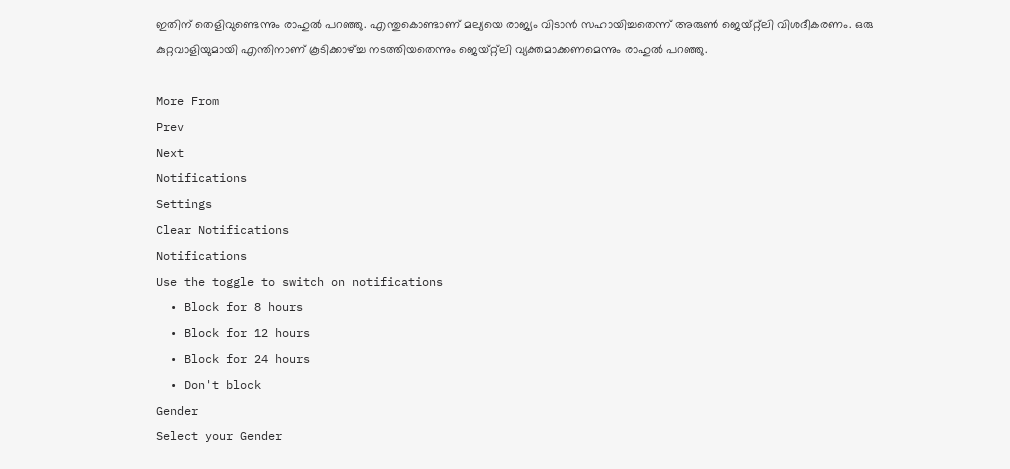ഇതിന് തെളിവുണ്ടെന്നും രാഹുല്‍ പറഞ്ഞു. എന്തുകൊണ്ടാണ് മല്യയെ രാജ്യം വിടാന്‍ സഹായിച്ചതെന്ന് അരുണ്‍ ജെയ്റ്റ്‌ലി വിശദീകരണം. ഒരു കുറ്റവാളിയുമായി എന്തിനാണ് കൂടിക്കാഴ്ച്ച നടത്തിയതെന്നും ജെയ്റ്റ്‌ലി വ്യക്തമാക്കണമെന്നും രാഹുല്‍ പറഞ്ഞു.

More From
Prev
Next
Notifications
Settings
Clear Notifications
Notifications
Use the toggle to switch on notifications
  • Block for 8 hours
  • Block for 12 hours
  • Block for 24 hours
  • Don't block
Gender
Select your Gender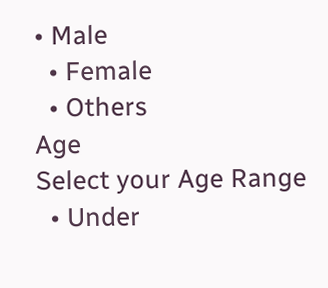• Male
  • Female
  • Others
Age
Select your Age Range
  • Under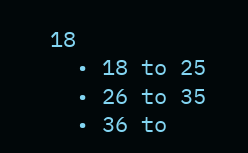18
  • 18 to 25
  • 26 to 35
  • 36 to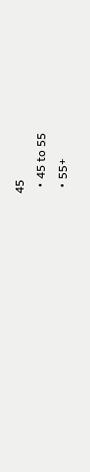45
  • 45 to 55
  • 55+